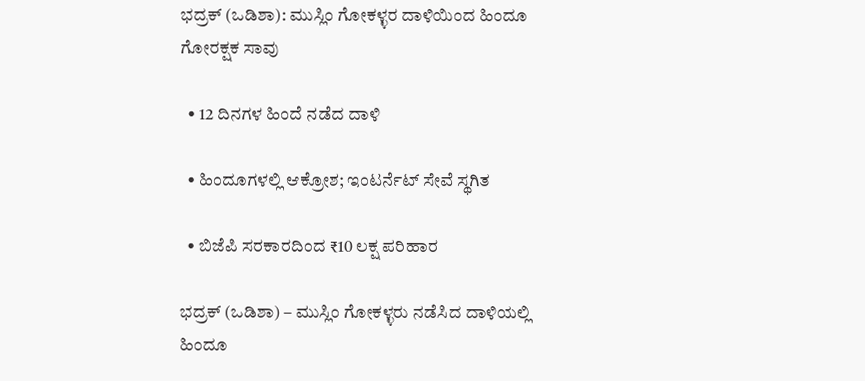ಭದ್ರಕ್ (ಒಡಿಶಾ): ಮುಸ್ಲಿಂ ಗೋಕಳ್ಳರ ದಾಳಿಯಿಂದ ಹಿಂದೂ ಗೋರಕ್ಷಕ ಸಾವು

  • 12 ದಿನಗಳ ಹಿಂದೆ ನಡೆದ ದಾಳಿ

  • ಹಿಂದೂಗಳಲ್ಲಿ ಆಕ್ರೋಶ; ಇಂಟರ್ನೆಟ್ ಸೇವೆ ಸ್ಥಗಿತ

  • ಬಿಜೆಪಿ ಸರಕಾರದಿಂದ ₹10 ಲಕ್ಷ ಪರಿಹಾರ

ಭದ್ರಕ್ (ಒಡಿಶಾ) – ಮುಸ್ಲಿಂ ಗೋಕಳ್ಳರು ನಡೆಸಿದ ದಾಳಿಯಲ್ಲಿ ಹಿಂದೂ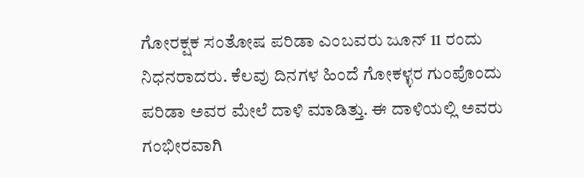ಗೋರಕ್ಷಕ ಸಂತೋಷ ಪರಿಡಾ ಎಂಬವರು ಜೂನ್ 11 ರಂದು ನಿಧನರಾದರು. ಕೆಲವು ದಿನಗಳ ಹಿಂದೆ ಗೋಕಳ್ಳರ ಗುಂಪೊಂದು ಪರಿಡಾ ಅವರ ಮೇಲೆ ದಾಳಿ ಮಾಡಿತ್ತು. ಈ ದಾಳಿಯಲ್ಲಿ ಅವರು ಗಂಭೀರವಾಗಿ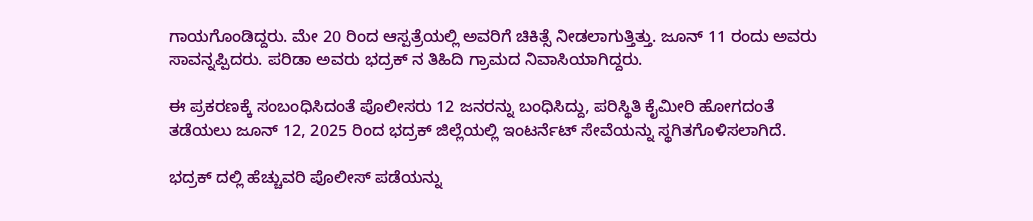ಗಾಯಗೊಂಡಿದ್ದರು. ಮೇ 20 ರಿಂದ ಆಸ್ಪತ್ರೆಯಲ್ಲಿ ಅವರಿಗೆ ಚಿಕಿತ್ಸೆ ನೀಡಲಾಗುತ್ತಿತ್ತು. ಜೂನ್ 11 ರಂದು ಅವರು ಸಾವನ್ನಪ್ಪಿದರು. ಪರಿಡಾ ಅವರು ಭದ್ರಕ್ ನ ತಿಹಿದಿ ಗ್ರಾಮದ ನಿವಾಸಿಯಾಗಿದ್ದರು.

ಈ ಪ್ರಕರಣಕ್ಕೆ ಸಂಬಂಧಿಸಿದಂತೆ ಪೊಲೀಸರು 12 ಜನರನ್ನು ಬಂಧಿಸಿದ್ದು, ಪರಿಸ್ಥಿತಿ ಕೈಮೀರಿ ಹೋಗದಂತೆ ತಡೆಯಲು ಜೂನ್ 12, 2025 ರಿಂದ ಭದ್ರಕ್ ಜಿಲ್ಲೆಯಲ್ಲಿ ಇಂಟರ್ನೆಟ್ ಸೇವೆಯನ್ನು ಸ್ಥಗಿತಗೊಳಿಸಲಾಗಿದೆ.

ಭದ್ರಕ್ ದಲ್ಲಿ ಹೆಚ್ಚುವರಿ ಪೊಲೀಸ್ ಪಡೆಯನ್ನು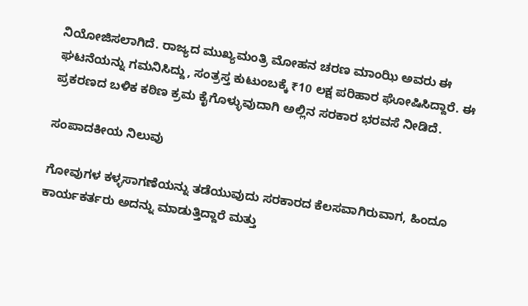ನಿಯೋಜಿಸಲಾಗಿದೆ. ರಾಜ್ಯದ ಮುಖ್ಯಮಂತ್ರಿ ಮೋಹನ ಚರಣ ಮಾಂಝಿ ಅವರು ಈ ಘಟನೆಯನ್ನು ಗಮನಿಸಿದ್ದು, ಸಂತ್ರಸ್ತ ಕುಟುಂಬಕ್ಕೆ ₹10 ಲಕ್ಷ ಪರಿಹಾರ ಘೋಷಿಸಿದ್ದಾರೆ. ಈ ಪ್ರಕರಣದ ಬಳಿಕ ಕಠಿಣ ಕ್ರಮ ಕೈಗೊಳ್ಳುವುದಾಗಿ ಅಲ್ಲಿನ ಸರಕಾರ ಭರವಸೆ ನೀಡಿದೆ.

ಸಂಪಾದಕೀಯ ನಿಲುವು

ಗೋವುಗಳ ಕಳ್ಳಸಾಗಣೆಯನ್ನು ತಡೆಯುವುದು ಸರಕಾರದ ಕೆಲಸವಾಗಿರುವಾಗ, ಹಿಂದೂ ಕಾರ್ಯಕರ್ತರು ಅದನ್ನು ಮಾಡುತ್ತಿದ್ದಾರೆ ಮತ್ತು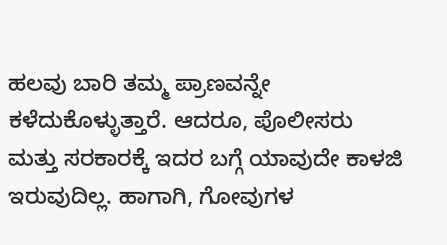ಹಲವು ಬಾರಿ ತಮ್ಮ ಪ್ರಾಣವನ್ನೇ ಕಳೆದುಕೊಳ್ಳುತ್ತಾರೆ. ಆದರೂ, ಪೊಲೀಸರು ಮತ್ತು ಸರಕಾರಕ್ಕೆ ಇದರ ಬಗ್ಗೆ ಯಾವುದೇ ಕಾಳಜಿ ಇರುವುದಿಲ್ಲ. ಹಾಗಾಗಿ, ಗೋವುಗಳ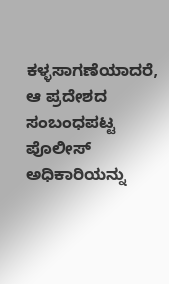ಕಳ್ಳಸಾಗಣೆಯಾದರೆ, ಆ ಪ್ರದೇಶದ ಸಂಬಂಧಪಟ್ಟ ಪೊಲೀಸ್ ಅಧಿಕಾರಿಯನ್ನು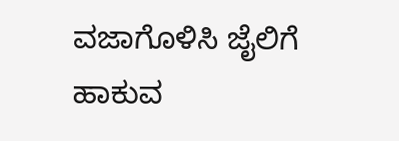ವಜಾಗೊಳಿಸಿ ಜೈಲಿಗೆ ಹಾಕುವ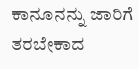ಕಾನೂನನ್ನು ಜಾರಿಗೆ ತರಬೇಕಾದ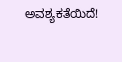ಅವಶ್ಯಕತೆಯಿದೆ!